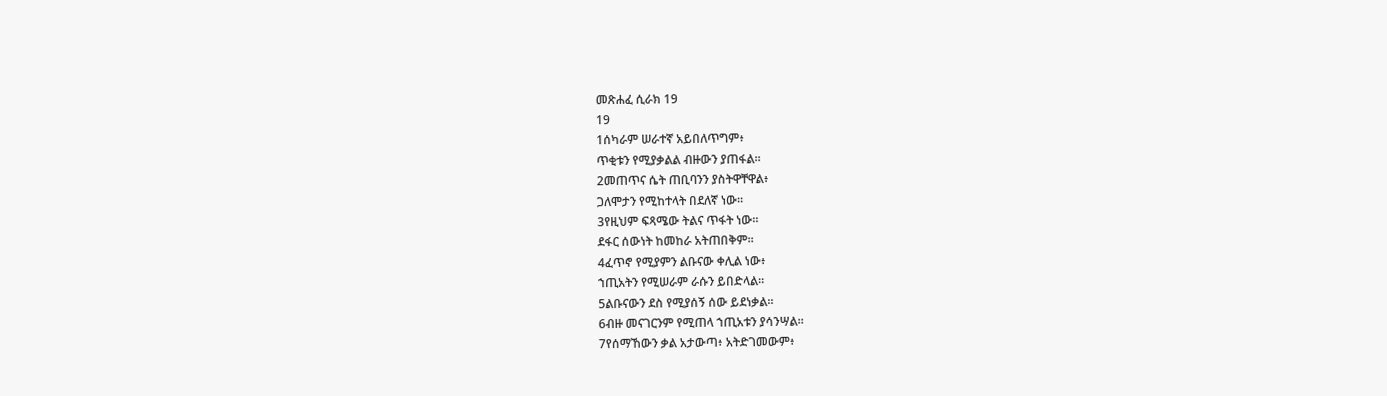መጽሐፈ ሲራክ 19
19
1ሰካራም ሠራተኛ አይበለጥግም፥
ጥቂቱን የሚያቃልል ብዙውን ያጠፋል።
2መጠጥና ሴት ጠቢባንን ያስትዋቸዋል፥
ጋለሞታን የሚከተላት በደለኛ ነው።
3የዚህም ፍጻሜው ትልና ጥፋት ነው።
ደፋር ሰውነት ከመከራ አትጠበቅም።
4ፈጥኖ የሚያምን ልቡናው ቀሊል ነው፥
ኀጢአትን የሚሠራም ራሱን ይበድላል።
5ልቡናውን ደስ የሚያሰኝ ሰው ይደነቃል።
6ብዙ መናገርንም የሚጠላ ኀጢአቱን ያሳንሣል።
7የሰማኸውን ቃል አታውጣ፥ አትድገመውም፥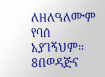ለዘለዓለሙም የባሰ አያገኝህም።
8በወዳጅና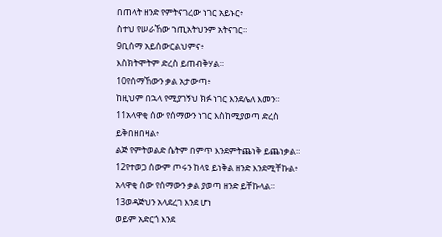በጠላት ዘንድ የምትናገረው ነገር አይኑር፥
ስተህ የሠራኸው ኀጢአትህንም አትናገር።
9ቢሰማ አይሰውርልህምና፥
እስክትሞትም ድረስ ይጠብቅሃል።
10የሰማኸውን ቃል አታውጣ፥
ከዚህም በኋላ የሚያገኝህ ክፉ ነገር እንደሌለ እመን።
11አላዋቂ ሰው የሰማውን ነገር እስከሚያወጣ ድረስ ይቅበዘበዛል፥
ልጅ የምትወልድ ሴትም በምጥ እንደምትጨነቅ ይጨነቃል።
12የተወጋ ሰውም ጦሩን ከላዩ ይነቅል ዘንድ እንደሚቸኩል፥
አላዋቂ ሰው የሰማውን ቃል ያወጣ ዘንድ ይቸኩላል።
13ወዳጅህን አላደረገ እንደ ሆነ
ወይም አድርጎ እንደ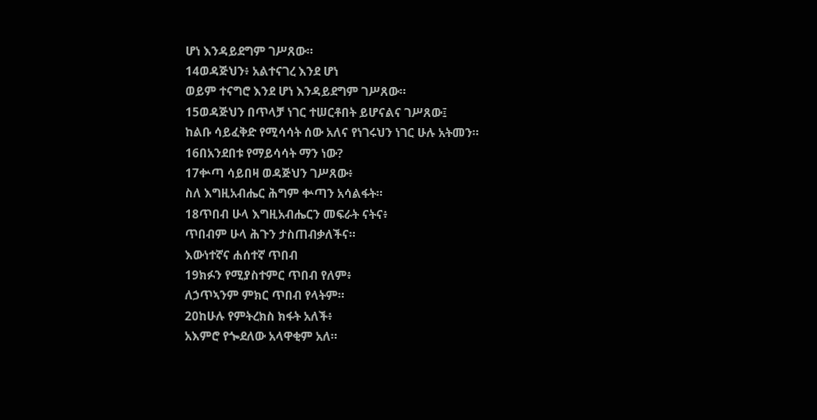ሆነ እንዳይደግም ገሥጸው።
14ወዳጅህን፥ አልተናገረ እንደ ሆነ
ወይም ተናግሮ እንደ ሆነ እንዳይደግም ገሥጸው።
15ወዳጅህን በጥላቻ ነገር ተሠርቶበት ይሆናልና ገሥጸው፤
ከልቡ ሳይፈቅድ የሚሳሳት ሰው አለና የነገሩህን ነገር ሁሉ አትመን።
16በአንደበቱ የማይሳሳት ማን ነው?
17ቍጣ ሳይበዛ ወዳጅህን ገሥጸው፥
ስለ እግዚአብሔር ሕግም ቍጣን አሳልፋት።
18ጥበብ ሁላ እግዚአብሔርን መፍራት ናትና፥
ጥበብም ሁላ ሕጉን ታስጠብቃለችና።
እውነተኛና ሐሰተኛ ጥበብ
19ክፉን የሚያስተምር ጥበብ የለም፥
ለኃጥኣንም ምክር ጥበብ የላትም።
20ከሁሉ የምትረክስ ክፋት አለች፥
አእምሮ የጐደለው አላዋቂም አለ።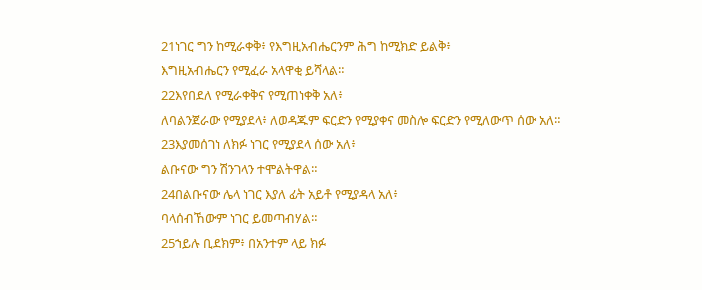21ነገር ግን ከሚራቀቅ፥ የእግዚአብሔርንም ሕግ ከሚክድ ይልቅ፥
እግዚአብሔርን የሚፈራ አላዋቂ ይሻላል።
22እየበደለ የሚራቀቅና የሚጠነቀቅ አለ፥
ለባልንጀራው የሚያደላ፥ ለወዳጁም ፍርድን የሚያቀና መስሎ ፍርድን የሚለውጥ ሰው አለ።
23እያመሰገነ ለክፉ ነገር የሚያደላ ሰው አለ፥
ልቡናው ግን ሽንገላን ተሞልትዋል።
24በልቡናው ሌላ ነገር እያለ ፊት አይቶ የሚያዳላ አለ፥
ባላሰብኸውም ነገር ይመጣብሃል።
25ኀይሉ ቢደክም፥ በአንተም ላይ ክፉ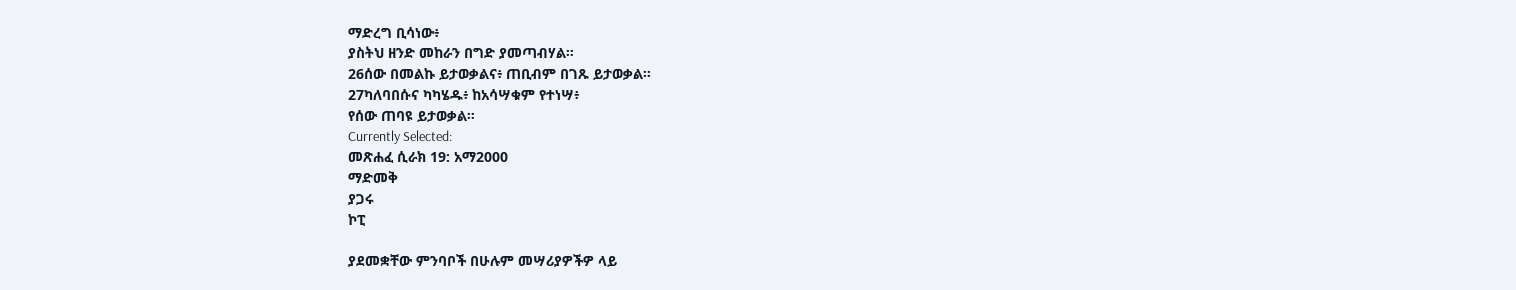ማድረግ ቢሳነው፥
ያስትህ ዘንድ መከራን በግድ ያመጣብሃል።
26ሰው በመልኩ ይታወቃልና፥ ጠቢብም በገጹ ይታወቃል።
27ካለባበሱና ካካሄዱ፥ ከአሳሣቁም የተነሣ፥
የሰው ጠባዩ ይታወቃል።
Currently Selected:
መጽሐፈ ሲራክ 19: አማ2000
ማድመቅ
ያጋሩ
ኮፒ

ያደመቋቸው ምንባቦች በሁሉም መሣሪያዎችዎ ላይ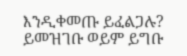እንዲቀመጡ ይፈልጋሉ? ይመዝገቡ ወይም ይግቡ